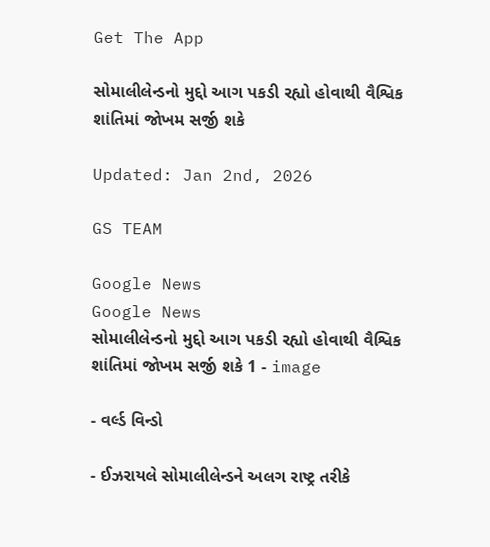Get The App

સોમાલીલેન્ડનો મુદ્દો આગ પકડી રહ્યો હોવાથી વૈશ્વિક શાંતિમાં જોખમ સર્જી શકે

Updated: Jan 2nd, 2026

GS TEAM

Google News
Google News
સોમાલીલેન્ડનો મુદ્દો આગ પકડી રહ્યો હોવાથી વૈશ્વિક શાંતિમાં જોખમ સર્જી શકે 1 - image

- વર્લ્ડ વિન્ડો

- ઈઝરાયલે સોમાલીલેન્ડને અલગ રાષ્ટ્ર તરીકે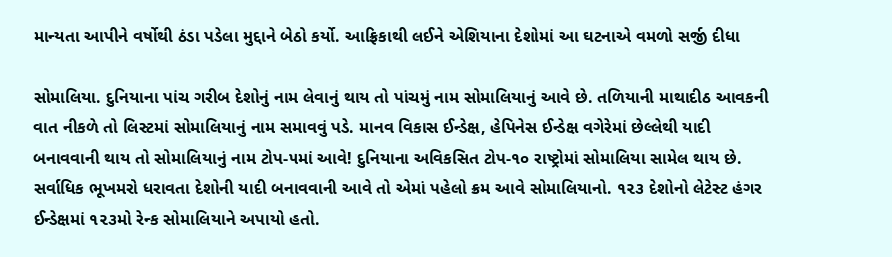માન્યતા આપીને વર્ષોથી ઠંડા પડેલા મુદ્દાને બેઠો કર્યો. આફ્રિકાથી લઈને એશિયાના દેશોમાં આ ઘટનાએ વમળો સર્જી દીધા

સોમાલિયા. દુનિયાના પાંચ ગરીબ દેશોનું નામ લેવાનું થાય તો પાંચમું નામ સોમાલિયાનું આવે છે. તળિયાની માથાદીઠ આવકની વાત નીકળે તો લિસ્ટમાં સોમાલિયાનું નામ સમાવવું પડે. માનવ વિકાસ ઈન્ડેક્ષ, હેપિનેસ ઈન્ડેક્ષ વગેરેમાં છેલ્લેથી યાદી બનાવવાની થાય તો સોમાલિયાનું નામ ટોપ-૫માં આવે! દુનિયાના અવિકસિત ટોપ-૧૦ રાષ્ટ્રોમાં સોમાલિયા સામેલ થાય છે. સર્વાધિક ભૂખમરો ધરાવતા દેશોની યાદી બનાવવાની આવે તો એમાં પહેલો ક્રમ આવે સોમાલિયાનો. ૧૨૩ દેશોનો લેટેસ્ટ હંગર ઈન્ડેક્ષમાં ૧૨૩મો રેન્ક સોમાલિયાને અપાયો હતો.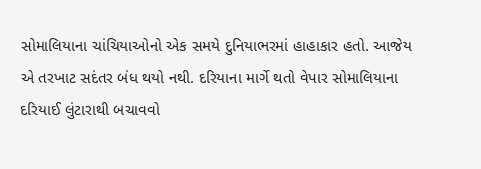સોમાલિયાના ચાંચિયાઓનો એક સમયે દુનિયાભરમાં હાહાકાર હતો. આજેય એ તરખાટ સદંતર બંધ થયો નથી. દરિયાના માર્ગે થતો વેપાર સોમાલિયાના દરિયાઈ લુંટારાથી બચાવવો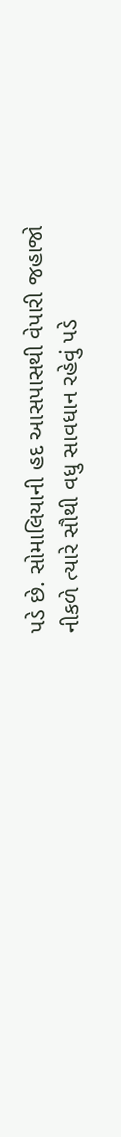પડે છે. સોમાલિયાની હદ આસપાસથી વેપારી જહાજો નીકળે ત્યારે સૌથી વધુ સાવધાન રહેવું પડે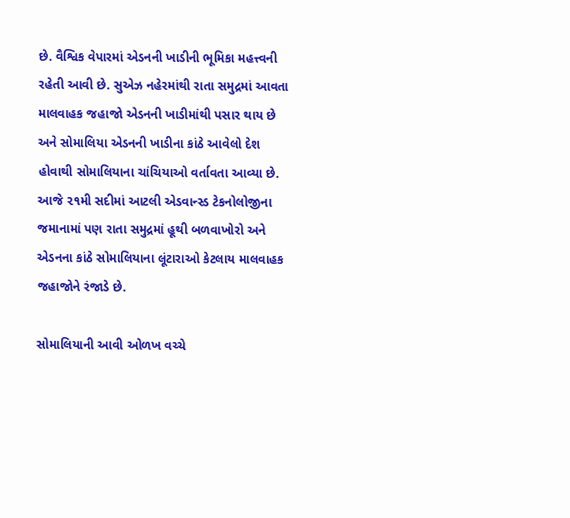છે. વૈશ્વિક વેપારમાં એડનની ખાડીની ભૂમિકા મહત્ત્વની રહેતી આવી છે. સુએઝ નહેરમાંથી રાતા સમુદ્રમાં આવતા માલવાહક જહાજો એડનની ખાડીમાંથી પસાર થાય છે અને સોમાલિયા એડનની ખાડીના કાંઠે આવેલો દેશ હોવાથી સોમાલિયાના ચાંચિયાઓ વર્તાવતા આવ્યા છે. આજે ૨૧મી સદીમાં આટલી એડવાન્સ્ડ ટેકનોલોજીના જમાનામાં પણ રાતા સમુદ્રમાં હૂથી બળવાખોરો અને એડનના કાંઠે સોમાલિયાના લૂંટારાઓ કેટલાય માલવાહક જહાજોને રંજાડે છે.

સોમાલિયાની આવી ઓળખ વચ્ચે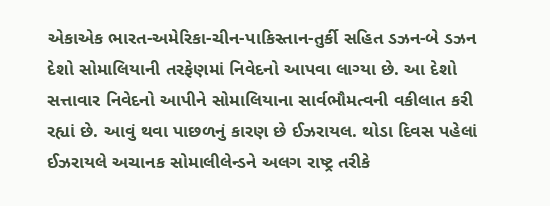એકાએક ભારત-અમેરિકા-ચીન-પાકિસ્તાન-તુર્કી સહિત ડઝન-બે ડઝન દેશો સોમાલિયાની તરફેણમાં નિવેદનો આપવા લાગ્યા છે. આ દેશો સત્તાવાર નિવેદનો આપીને સોમાલિયાના સાર્વભૌમત્વની વકીલાત કરી રહ્યાં છે. આવું થવા પાછળનું કારણ છે ઈઝરાયલ. થોડા દિવસ પહેલાં ઈઝરાયલે અચાનક સોમાલીલેન્ડને અલગ રાષ્ટ્ર તરીકે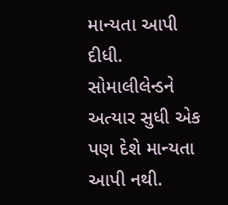માન્યતા આપી દીધી. સોમાલીલેન્ડને અત્યાર સુધી એક પણ દેશે માન્યતા આપી નથી.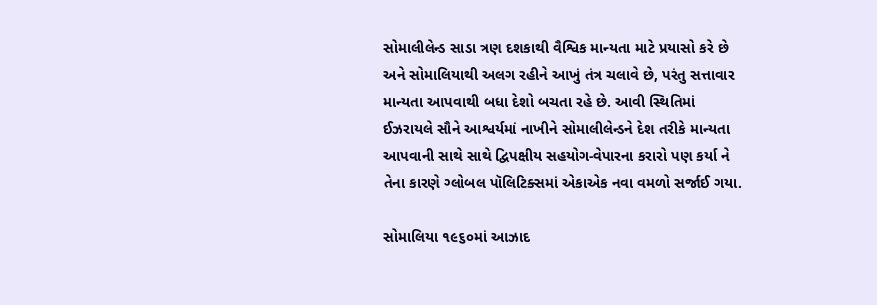સોમાલીલેન્ડ સાડા ત્રણ દશકાથી વૈશ્વિક માન્યતા માટે પ્રયાસો કરે છે અને સોમાલિયાથી અલગ રહીને આખું તંત્ર ચલાવે છે, પરંતુ સત્તાવાર માન્યતા આપવાથી બધા દેશો બચતા રહે છે. આવી સ્થિતિમાં ઈઝરાયલે સૌને આશ્વર્યમાં નાખીને સોમાલીલેન્ડને દેશ તરીકે માન્યતા આપવાની સાથે સાથે દ્વિપક્ષીય સહયોગ-વેપારના કરારો પણ કર્યા ને તેના કારણે ગ્લોબલ પૉલિટિક્સમાં એકાએક નવા વમળો સર્જાઈ ગયા.

સોમાલિયા ૧૯૬૦માં આઝાદ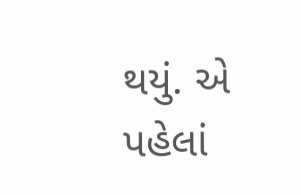થયું. એ પહેલાં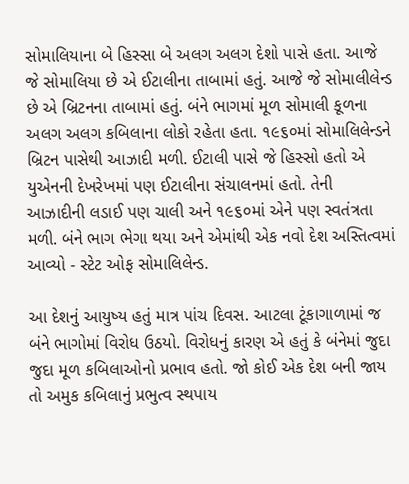સોમાલિયાના બે હિસ્સા બે અલગ અલગ દેશો પાસે હતા. આજે જે સોમાલિયા છે એ ઈટાલીના તાબામાં હતું. આજે જે સોમાલીલેન્ડ છે એ બ્રિટનના તાબામાં હતું. બંને ભાગમાં મૂળ સોમાલી કૂળના અલગ અલગ કબિલાના લોકો રહેતા હતા. ૧૯૬૦માં સોમાલિલેન્ડને બ્રિટન પાસેથી આઝાદી મળી. ઈટાલી પાસે જે હિસ્સો હતો એ યુએનની દેખરેખમાં પણ ઈટાલીના સંચાલનમાં હતો. તેની આઝાદીની લડાઈ પણ ચાલી અને ૧૯૬૦માં એને પણ સ્વતંત્રતા મળી. બંને ભાગ ભેગા થયા અને એમાંથી એક નવો દેશ અસ્તિત્વમાં આવ્યો - સ્ટેટ ઓફ સોમાલિલેન્ડ.

આ દેશનું આયુષ્ય હતું માત્ર પાંચ દિવસ. આટલા ટૂંકાગાળામાં જ બંને ભાગોમાં વિરોધ ઉઠયો. વિરોધનું કારણ એ હતું કે બંનેમાં જુદા જુદા મૂળ કબિલાઓનો પ્રભાવ હતો. જો કોઈ એક દેશ બની જાય તો અમુક કબિલાનું પ્રભુત્વ સ્થપાય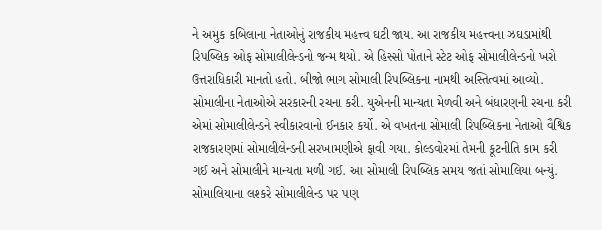ને અમુક કબિલાના નેતાઓનું રાજકીય મહત્ત્વ ઘટી જાય. આ રાજકીય મહત્ત્વના ઝઘડામાંથી રિપબ્લિક ઓફ સોમાલીલેન્ડનો જન્મ થયો. એ હિસ્સો પોતાને સ્ટેટ ઓફ સોમાલીલેન્ડનો ખરો ઉત્તરાધિકારી માનતો હતો. બીજો ભાગ સોમાલી રિપબ્લિકના નામથી અસ્તિત્વમાં આવ્યો. સોમાલીના નેતાઓએ સરકારની રચના કરી. યુએનની માન્યતા મેળવી અને બંધારણની રચના કરી એમાં સોમાલીલેન્ડને સ્વીકારવાનો ઈનકાર કર્યો. એ વખતના સોમાલી રિપબ્લિકના નેતાઓ વૈશ્વિક રાજકારણમાં સોમાલીલેન્ડની સરખામણીએ ફાવી ગયા. કોલ્ડવોરમાં તેમની કૂટનીતિ કામ કરી ગઈ અને સોમાલીને માન્યતા મળી ગઈ. આ સોમાલી રિપબ્લિક સમય જતાં સોમાલિયા બન્યું. સોમાલિયાના લશ્કરે સોમાલીલેન્ડ પર પણ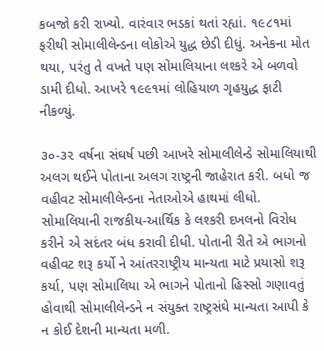કબજો કરી રાખ્યો. વારંવાર ભડકાં થતાં રહ્યાં. ૧૯૮૧માં ફરીથી સોમાલીલેન્ડના લોકોએ યુદ્ધ છેડી દીધું. અનેકના મોત થયા, પરંતુ તે વખતે પણ સોમાલિયાના લશ્કરે એ બળવો ડામી દીધો. આખરે ૧૯૯૧માં લોહિયાળ ગૃહયુદ્ધ ફાટી નીકળ્યું.

૩૦-૩૨ વર્ષના સંઘર્ષ પછી આખરે સોમાલીલેન્ડે સોમાલિયાથી અલગ થઈને પોતાના અલગ રાષ્ટ્રની જાહેરાત કરી. બધો જ વહીવટ સોમાલીલેન્ડના નેતાઓએ હાથમાં લીધો. સોમાલિયાની રાજકીય-આર્થિક કે લશ્કરી દખલનો વિરોધ કરીને એ સદંતર બંધ કરાવી દીધી. પોતાની રીતે એ ભાગનો વહીવટ શરૂ કર્યો ને આંતરરાષ્ટ્રીય માન્યતા માટે પ્રયાસો શરૂ કર્યા, પણ સોમાલિયા એ ભાગને પોતાનો હિસ્સો ગણાવતું હોવાથી સોમાલીલેન્ડને ન સંયુક્ત રાષ્ટ્રસંઘે માન્યતા આપી કે ન કોઈ દેશની માન્યતા મળી.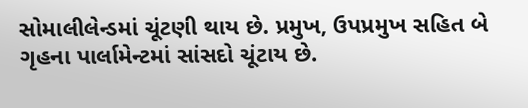સોમાલીલેન્ડમાં ચૂંટણી થાય છે. પ્રમુખ, ઉપપ્રમુખ સહિત બે ગૃહના પાર્લામેન્ટમાં સાંસદો ચૂંટાય છે.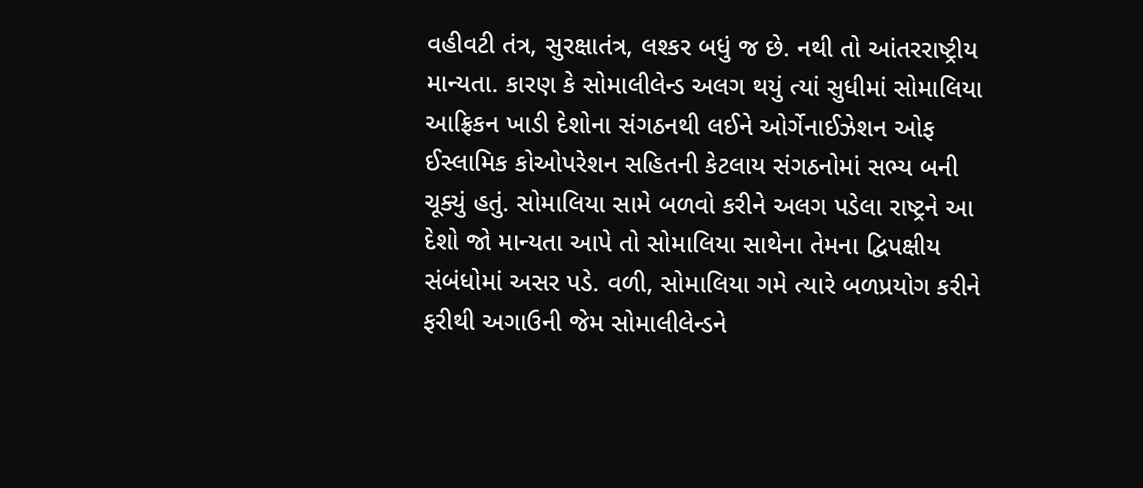વહીવટી તંત્ર, સુરક્ષાતંત્ર, લશ્કર બધું જ છે. નથી તો આંતરરાષ્ટ્રીય માન્યતા. કારણ કે સોમાલીલેન્ડ અલગ થયું ત્યાં સુધીમાં સોમાલિયા આફ્રિકન ખાડી દેશોના સંગઠનથી લઈને ઓર્ગેનાઈઝેશન ઓફ ઈસ્લામિક કોઓપરેશન સહિતની કેટલાય સંગઠનોમાં સભ્ય બની ચૂક્યું હતું. સોમાલિયા સામે બળવો કરીને અલગ પડેલા રાષ્ટ્રને આ દેશો જો માન્યતા આપે તો સોમાલિયા સાથેના તેમના દ્વિપક્ષીય સંબંધોમાં અસર પડે. વળી, સોમાલિયા ગમે ત્યારે બળપ્રયોગ કરીને ફરીથી અગાઉની જેમ સોમાલીલેન્ડને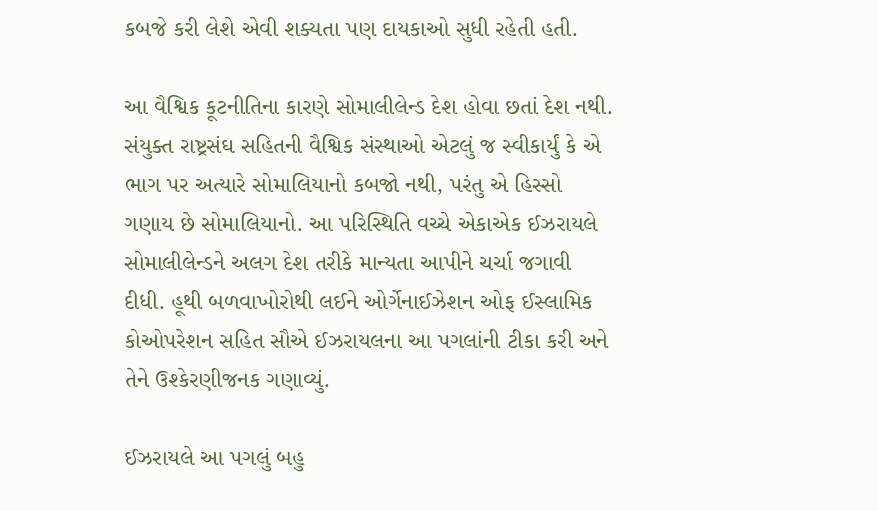કબજે કરી લેશે એવી શક્યતા પણ દાયકાઓ સુધી રહેતી હતી.

આ વૈશ્વિક કૂટનીતિના કારણે સોમાલીલેન્ડ દેશ હોવા છતાં દેશ નથી. સંયુક્ત રાષ્ટ્રસંઘ સહિતની વૈશ્વિક સંસ્થાઓ એટલું જ સ્વીકાર્યું કે એ ભાગ પર અત્યારે સોમાલિયાનો કબજો નથી, પરંતુ એ હિસ્સો ગણાય છે સોમાલિયાનો. આ પરિસ્થિતિ વચ્ચે એકાએક ઈઝરાયલે સોમાલીલેન્ડને અલગ દેશ તરીકે માન્યતા આપીને ચર્ચા જગાવી દીધી. હૂથી બળવાખોરોથી લઈને ઓર્ગેનાઈઝેશન ઓફ ઈસ્લામિક કોઓપરેશન સહિત સૌએ ઈઝરાયલના આ પગલાંની ટીકા કરી અને તેને ઉશ્કેરણીજનક ગણાવ્યું.

ઈઝરાયલે આ પગલું બહુ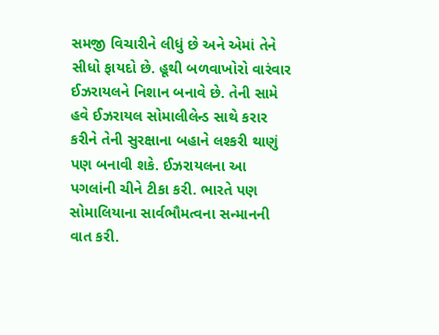સમજી વિચારીને લીધું છે અને એમાં તેને સીધો ફાયદો છે. હૂથી બળવાખોરો વારંવાર ઈઝરાયલને નિશાન બનાવે છે. તેની સામે હવે ઈઝરાયલ સોમાલીલેન્ડ સાથે કરાર કરીને તેની સુરક્ષાના બહાને લશ્કરી થાણું પણ બનાવી શકે. ઈઝરાયલના આ પગલાંની ચીને ટીકા કરી. ભારતે પણ સોમાલિયાના સાર્વભૌમત્વના સન્માનની વાત કરી.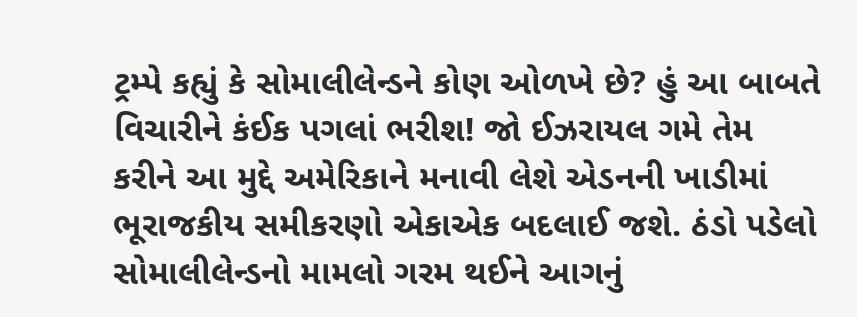ટ્રમ્પે કહ્યું કે સોમાલીલેન્ડને કોણ ઓળખે છે? હું આ બાબતે વિચારીને કંઈક પગલાં ભરીશ! જો ઈઝરાયલ ગમે તેમ કરીને આ મુદ્દે અમેરિકાને મનાવી લેશે એડનની ખાડીમાં ભૂરાજકીય સમીકરણો એકાએક બદલાઈ જશે. ઠંડો પડેલો સોમાલીલેન્ડનો મામલો ગરમ થઈને આગનું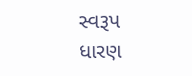સ્વરૂપ ધારણ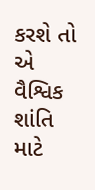કરશે તો એ વૈશ્વિક શાંતિ માટે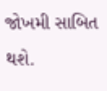જોખમી સાબિત થશે.